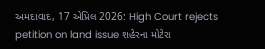અમદાવાદ, 17 એપ્રિલ 2026: High Court rejects petition on land issue શહેરના મોટેરા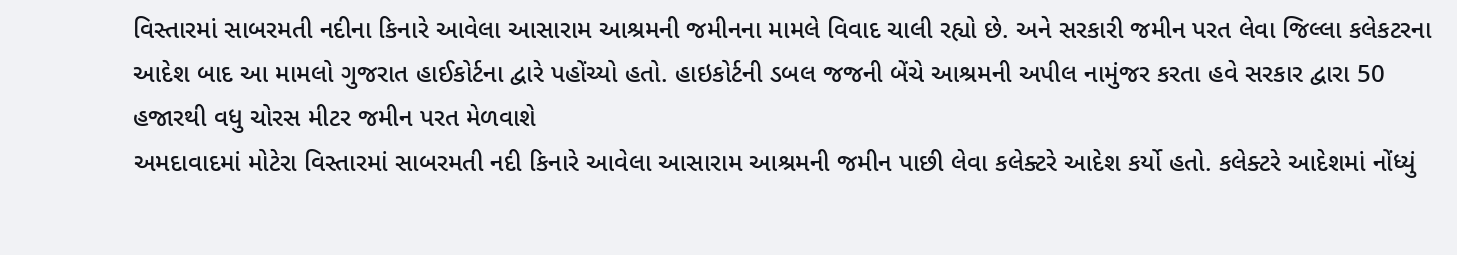વિસ્તારમાં સાબરમતી નદીના કિનારે આવેલા આસારામ આશ્રમની જમીનના મામલે વિવાદ ચાલી રહ્યો છે. અને સરકારી જમીન પરત લેવા જિલ્લા કલેકટરના આદેશ બાદ આ મામલો ગુજરાત હાઈકોર્ટના દ્વારે પહોંચ્યો હતો. હાઇકોર્ટની ડબલ જજની બેંચે આશ્રમની અપીલ નામુંજર કરતા હવે સરકાર દ્વારા 50 હજારથી વધુ ચોરસ મીટર જમીન પરત મેળવાશે
અમદાવાદમાં મોટેરા વિસ્તારમાં સાબરમતી નદી કિનારે આવેલા આસારામ આશ્રમની જમીન પાછી લેવા કલેક્ટરે આદેશ કર્યો હતો. કલેક્ટરે આદેશમાં નોંધ્યું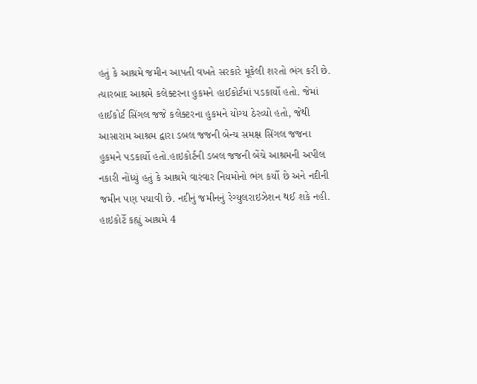હતું કે આશ્રમે જમીન આપતી વખતે સરકારે મૂકેલી શરતો ભંગ કરી છે. ત્યારબાદ આશ્રમે કલેક્ટરના હુકમને હાઈકોર્ટમાં પડકાર્યો હતો. જેમાં હાઈકોર્ટ સિંગલ જજે કલેક્ટરના હુકમને યોગ્ય ઠેરવ્યો હતો, જેથી આસારામ આશ્રમ દ્વારા ડબલ જજની બેન્ચ સમક્ષ સિંગલ જજના હુકમને પડકાર્યો હતો.હાઇકોર્ટની ડબલ જજની બેંચે આશ્રમની અપીલ નકારી નોંધ્યું હતું કે આશ્રમે વારંવાર નિયમોનો ભંગ કર્યો છે અને નદીની જમીન પણ પચાવી છે. નદીનું જમીનનું રેગ્યુલરાઇઝેશન થઈ શકે નહી.
હાઇકોર્ટે કહ્યું આશ્રમે 4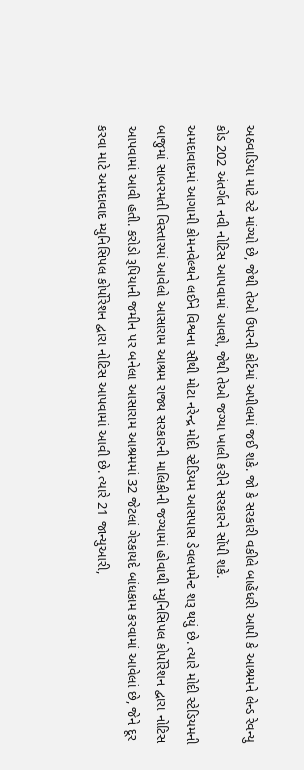અઠવાડિયા માટે સ્ટે માંગ્યો છે, જેથી તેઓ ઉપરની કોર્ટમાં અપીલમાં જઈ શકે. જો કે સરકારી વકીલે બાહેંધરી આપી કે આશ્રમને લેન્ડ રેવન્યુ કોડ 202 અંતર્ગત નવી નોટિસ આપવામાં આવશે, જેથી તેઓ જગ્યા ખાલી કરીને સરકારને સોંપી શકે.
અમદાવાદમાં આગામી કોમનવેલ્થને લઈને વિશ્વના સૌથી મોટા નરેન્દ્ર મોદી સ્ટેડિયમ આસપાસ ડેવલપમેન્ટ શરૂ થયું છે. ત્યારે મોદી સ્ટેડિયમની બાજુમાં સાબરમતી વિસ્તારમાં આવેલો આસારામ આશ્રમ રાજ્ય સરકારની માલિકીની જગ્યામાં હોવાથી મ્યુનિસિપલ કોર્પોરેશન દ્વારા નોટિસ આપવામાં આવી હતી. કરોડો રૂપિયાની જમીન પર બનેલા આસારામ આશ્રમમાં 32 જેટલાં ગેરકાયદે બાંધકામ કરવામાં આવેલાં છે, જેને દૂર કરવા માટે અમદાવાદ મ્યુનિસિપલ કોર્પોરેશન દ્વારા નોટિસ આપવામાં આવી છે. ત્યારે 21 જાન્યુઆરી,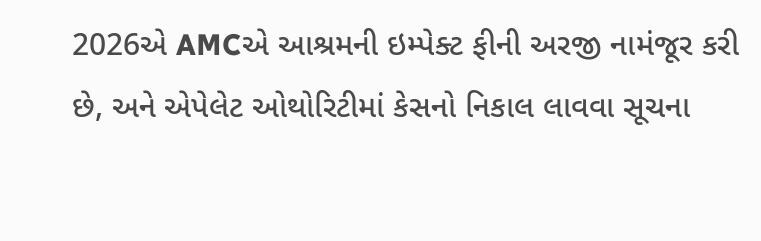2026એ AMCએ આશ્રમની ઇમ્પેક્ટ ફીની અરજી નામંજૂર કરી છે, અને એપેલેટ ઓથોરિટીમાં કેસનો નિકાલ લાવવા સૂચના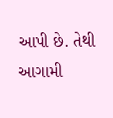આપી છે. તેથી આગામી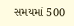સમયમાં 500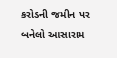કરોડની જમીન પર બનેલો આસારામ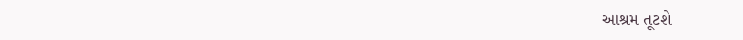આશ્રમ તૂટશે